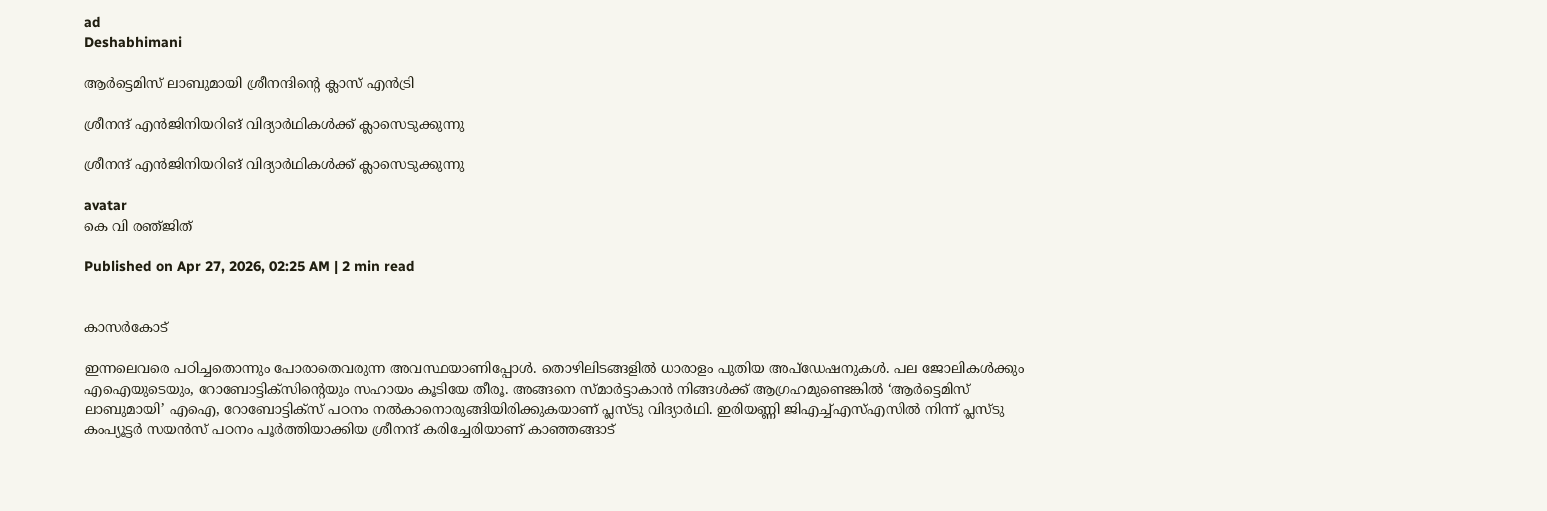ad
Deshabhimani

ആർട്ടെമിസ്‌ ലാബുമായി ശ്രീനന്ദിന്റെ ക്ലാസ്‌ എൻട്രി

ശ്രീനന്ദ് എൻജിനിയറിങ് വിദ്യാർഥികൾക്ക്‌ ക്ലാസെടുക്കുന്നു

ശ്രീനന്ദ് എൻജിനിയറിങ് വിദ്യാർഥികൾക്ക്‌ ക്ലാസെടുക്കുന്നു

avatar
കെ വി രഞ്‌ജിത്‌

Published on Apr 27, 2026, 02:25 AM | 2 min read


കാസർകോട്‌

ഇന്നലെവരെ പഠിച്ചതൊന്നും പോരാതെവരുന്ന അവസ്ഥയാണിപ്പോൾ. തൊഴിലിടങ്ങളിൽ ധാരാളം പുതിയ അപ്‌ഡേഷനുകൾ. പല ജോലികൾക്കും എഐയുടെയും, റോബോട്ടിക്സിന്റെയും സഹായം കൂടിയേ തീരൂ. അങ്ങനെ സ്‌മാർട്ടാകാൻ നിങ്ങൾക്ക്‌ ആഗ്രഹമുണ്ടെങ്കിൽ ‘ആർട്ടെമിസ്‌ ലാബുമായി’ എഐ, റോബോട്ടിക്‌സ്‌ പഠനം നൽകാനൊരുങ്ങിയിരിക്കുകയാണ്‌ പ്ലസ്‌ടു വിദ്യാർഥി. ഇരിയണ്ണി ജിഎച്ച്‌എസ്‌എസിൽ നിന്ന്‌ പ്ലസ്‌ടു കംപ്യൂട്ടർ സയൻസ്‌ പഠനം പൂർത്തിയാക്കിയ ശ്രീനന്ദ്‌ കരിച്ചേരിയാണ്‌ കാഞ്ഞങ്ങാട്‌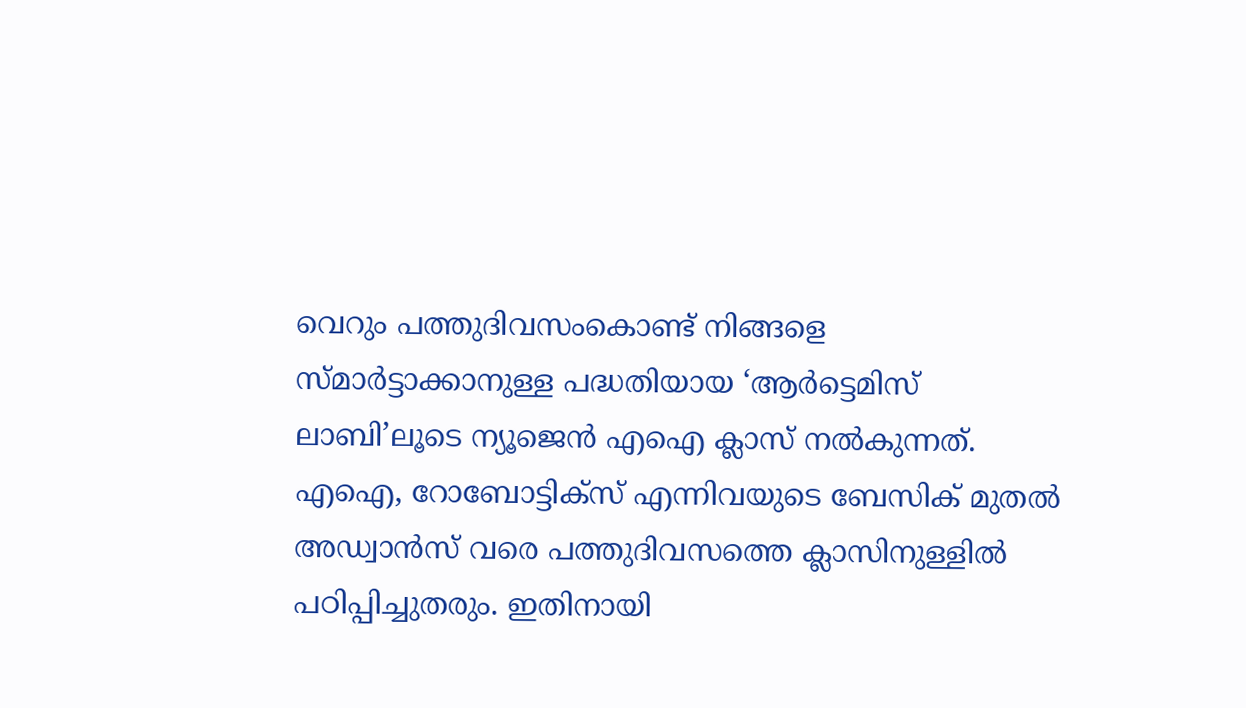വെറും പത്തുദിവസംകൊണ്ട്‌ നിങ്ങളെ സ്‌മാർട്ടാക്കാനുള്ള പദ്ധതിയായ ‘ആർട്ടെമിസ്‌ ലാബി’ലൂടെ ന്യൂജെൻ എഐ ക്ലാസ്‌ നൽകുന്നത്‌. എഐ, റോബോട്ടിക്‌സ്‌ എന്നിവയുടെ ബേസിക്‌ മുതൽ അഡ്വാൻസ്‌ വരെ പത്തുദിവസത്തെ ക്ലാസിനുള്ളിൽ പഠിപ്പിച്ചുതരും. ഇതിനായി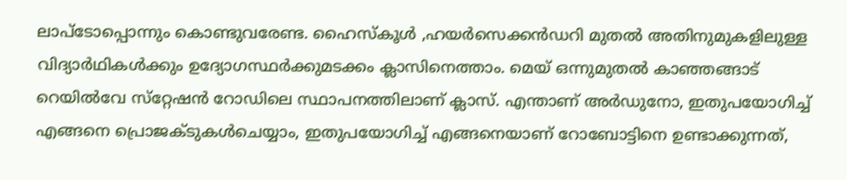ലാപ്‌ടോപ്പൊന്നും കൊണ്ടുവരേണ്ട. ഹൈസ്‌കൂൾ ,ഹയർസെക്കൻഡറി മുതൽ അതിനുമുകളിലുള്ള വിദ്യാർഥികൾക്കും ഉദ്യോഗസ്ഥർക്കുമടക്കം ക്ലാസിനെത്താം. മെയ്‌ ഒന്നുമുതൽ കാഞ്ഞങ്ങാട്‌ റെയിൽവേ സ്‌റ്റേഷൻ റോഡിലെ സ്ഥാപനത്തിലാണ്‌ ക്ലാസ്‌. എന്താണ്‌ അർഡുനോ, ഇതുപയോഗിച്ച്‌ എങ്ങനെ പ്രൊജക്ടുകൾചെയ്യാം, ഇതുപയോഗിച്ച്‌ എങ്ങനെയാണ്‌ റോബോട്ടിനെ ഉണ്ടാക്കുന്നത്‌,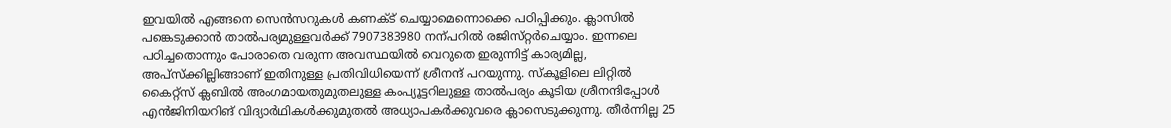ഇവയിൽ എങ്ങനെ സെൻസറുകൾ കണക്ട്‌ ചെയ്യാമെന്നൊക്കെ പഠിപ്പിക്കും. ക്ലാസിൽ പങ്കെടുക്കാൻ താൽപര്യമുള്ളവർക്ക്‌ 7907383980 നന്പറിൽ രജിസ്‌റ്റർചെയ്യാം. ഇന്നലെ പഠിച്ചതൊന്നും പോരാതെ വരുന്ന അവസ്ഥയിൽ വെറുതെ ഇരുന്നിട്ട്‌ കാര്യമില്ല, അപ്‌സ്‌ക്കില്ലിങ്ങാണ്‌ ഇതിനുള്ള പ്രതിവിധിയെന്ന്‌ ശ്രീനന്ദ്‌ പറയുന്നു. സ്‌കൂളിലെ ലിറ്റിൽ കൈറ്റ്‌സ്‌ ക്ലബിൽ അംഗമായതുമുതലുള്ള കംപ്യൂട്ടറിലുള്ള താൽപര്യം കൂടിയ ശ്രീനന്ദിപ്പോൾ എൻജിനിയറിങ് വിദ്യാർഥികൾക്കുമുതൽ അധ്യാപകർക്കുവരെ ക്ലാസെടുക്കുന്നു. തീർന്നില്ല 25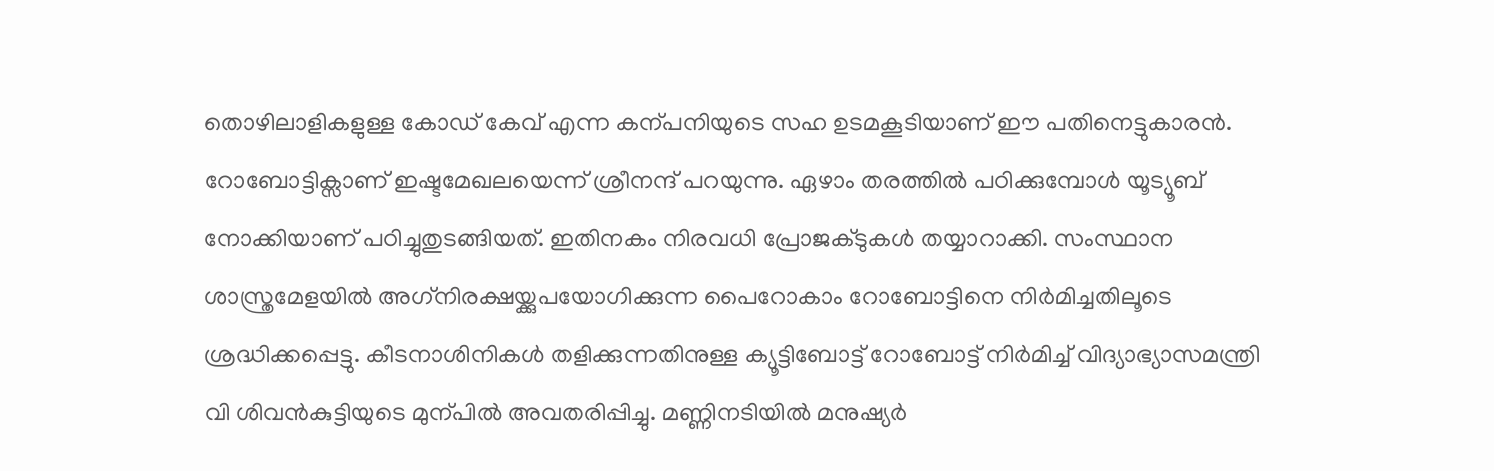തൊഴിലാളികളുള്ള കോഡ്‌ കേവ്‌ എന്ന കന്പനിയുടെ സഹ ഉടമകൂടിയാണ്‌ ഇ‍ൗ പതിനെട്ടുകാരൻ. റോബോട്ടിക്സാണ് ഇഷ്ടമേഖലയെന്ന് ശ്രീനന്ദ് പറയുന്നു. ഏഴാം തരത്തില്‍ പഠിക്കുമ്പോള്‍ യൂട്യൂബ് നോക്കിയാണ് പഠിച്ചുതുടങ്ങിയത്. ഇതിനകം നിരവധി പ്രോജക്ടുകള്‍ തയ്യാറാക്കി. സംസ്ഥാന ശാസ്ത്രമേളയില്‍ അഗ്‌നിരക്ഷയ്ക്കുപയോഗിക്കുന്ന പൈറോകാം റോബോട്ടിനെ നിര്‍മിച്ചതിലൂടെ ശ്രദ്ധിക്കപ്പെട്ടു. കീടനാശിനികള്‍ തളിക്കുന്നതിനുള്ള ക്യൂട്ടിബോട്ട് റോബോട്ട് നിര്‍മിച്ച് വിദ്യാഭ്യാസമന്ത്രി വി ശിവന്‍കുട്ടിയുടെ മുന്പിൽ അവതരിപ്പിച്ചു. മണ്ണിനടിയില്‍ മനുഷ്യര്‍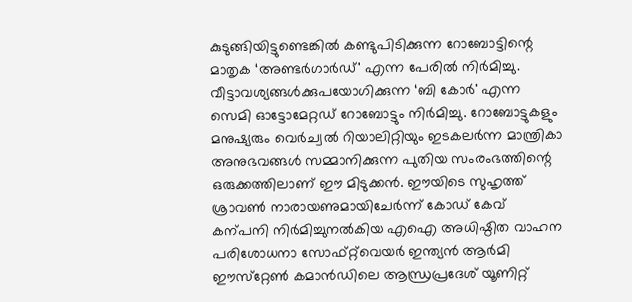കുടുങ്ങിയിട്ടുണ്ടെങ്കില്‍ കണ്ടുപിടിക്കുന്ന റോബോട്ടിന്റെ മാതൃക ‘അണ്ടര്‍ഗാര്‍ഡ്' എന്ന പേരില്‍ നിര്‍മിച്ചു. വീട്ടാവശ്യങ്ങള്‍ക്കുപയോഗിക്കുന്ന ‘ബി കോര്‍' എന്ന സെമി ഓട്ടോമേറ്റഡ് റോബോട്ടും നിര്‍മിച്ചു. റോബോട്ടുകളും മനുഷ്യരും വെർച്വൽ റിയാലിറ്റിയും ഇടകലർന്ന മാന്ത്രികാ അനുഭവങ്ങൾ സമ്മാനിക്കുന്ന പുതിയ സംരംഭത്തിന്റെ ഒരുക്കത്തിലാണ്‌ ഇ‍ൗ മിടുക്കൻ. ഇ‍ൗയിടെ സുഹൃത്ത്‌ ശ്രാവൺ നാരായണുമായിചേർന്ന്‌ കോഡ്‌ കേവ്‌ കന്പനി നിർമിച്ചുനൽകിയ എഐ അധിഷ്ഠിത വാഹന പരിശോധനാ സോഫ്റ്റ്‌വെയർ ഇന്ത്യൻ ആർമി ഇ‍ൗസ്‌റ്റേൺ കമാൻഡിലെ ആന്ധ്രപ്രദേശ്‌ യൂണിറ്റ്‌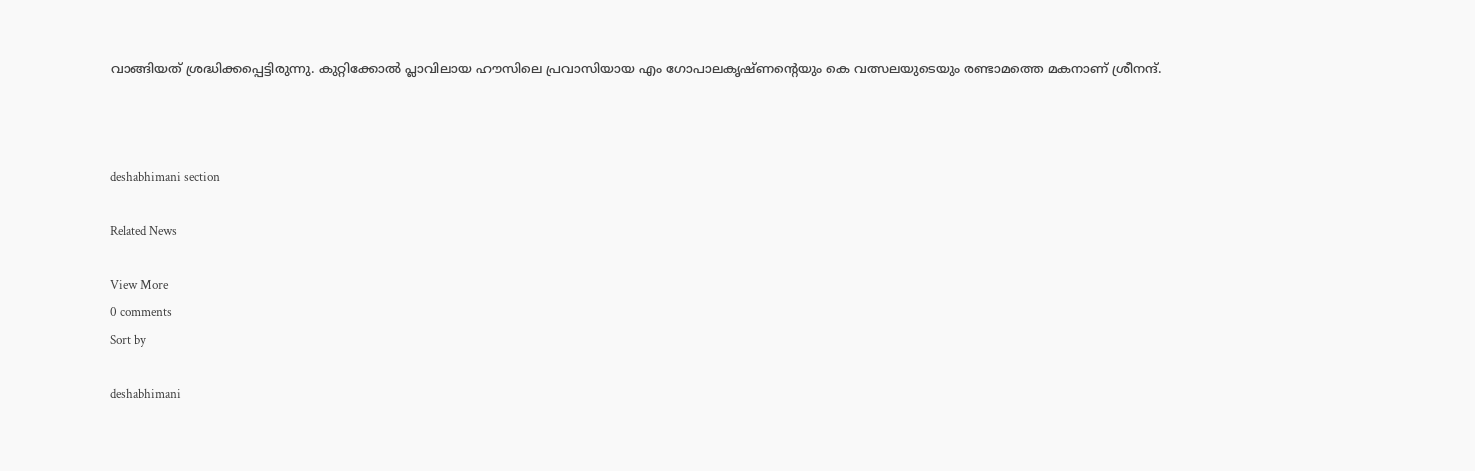വാങ്ങിയത്‌ ശ്രദ്ധിക്കപ്പെട്ടിരുന്നു. കുറ്റിക്കോല്‍ പ്ലാവിലായ ഹ‍ൗസിലെ പ്രവാസിയായ എം ഗോപാലകൃഷ്ണന്റെയും കെ വത്സലയുടെയും രണ്ടാമത്തെ മകനാണ് ശ്രീനന്ദ്.



deshabhimani section

Related News

View More
0 comments
Sort by

deshabhimani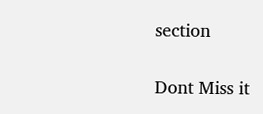section

Dont Miss it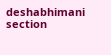deshabhimani section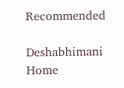Recommended

Deshabhimani
Home